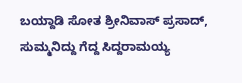ಬಯ್ದಾಡಿ ಸೋತ ಶ್ರೀನಿವಾಸ್ ಪ್ರಸಾದ್, ಸುಮ್ಮನಿದ್ದು ಗೆದ್ದ ಸಿದ್ದರಾಮಯ್ಯ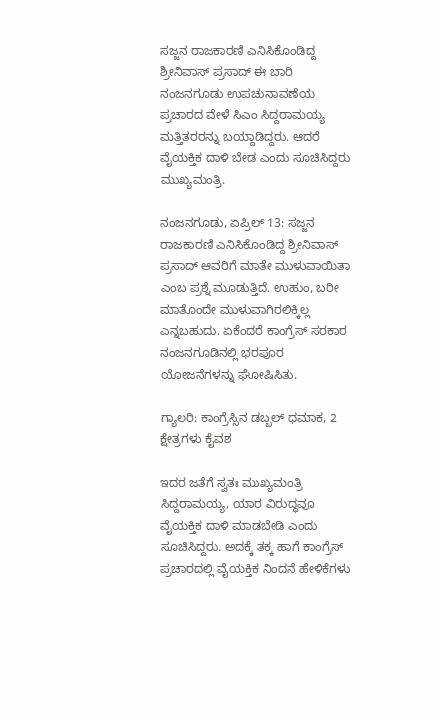ಸಜ್ಜನ ರಾಜಕಾರಣಿ ಎನಿಸಿಕೊಂಡಿದ್ದ ಶ್ರೀನಿವಾಸ್ ಪ್ರಸಾದ್ ಈ ಬಾರಿ ನಂಜನಗೂಡು ಉಪಚುನಾವಣೆಯ ಪ್ರಚಾರದ ವೇಳೆ ಸಿಎಂ ಸಿದ್ದರಾಮಯ್ಯ ಮತ್ತಿತರರನ್ನು ಬಯ್ದಾಡಿದ್ದರು. ಆದರೆ ವೈಯಕ್ತಿಕ ದಾಳಿ ಬೇಡ ಎಂದು ಸೂಚಿಸಿದ್ದರು ಮುಖ್ಯಮಂತ್ರಿ.

ನಂಜನಗೂಡು, ಏಪ್ರಿಲ್ 13: ಸಜ್ಜನ ರಾಜಕಾರಣಿ ಎನಿಸಿಕೊಂಡಿದ್ದ ಶ್ರೀನಿವಾಸ್ ಪ್ರಸಾದ್ ಆವರಿಗೆ ಮಾತೇ ಮುಳುವಾಯಿತಾ ಎಂಬ ಪ್ರಶ್ನೆ ಮೂಡುತ್ತಿದೆ. ಉಹುಂ, ಬರೀ ಮಾತೊಂದೇ ಮುಳುವಾಗಿರಲಿಕ್ಕಿಲ್ಲ ಎನ್ನಬಹುದು. ಏಕೆಂದರೆ ಕಾಂಗ್ರೆಸ್ ಸರಕಾರ ನಂಜನಗೂಡಿನಲ್ಲಿ ಭರಪೂರ ಯೋಜನೆಗಳನ್ನು ಘೋಷಿಸಿತು.

ಗ್ಯಾಲರಿ: ಕಾಂಗ್ರೆಸ್ಸಿನ ಡಬ್ಬಲ್ ಧಮಾಕ, 2 ಕ್ಷೇತ್ರಗಳು ಕೈವಶ

ಇದರ ಜತೆಗೆ ಸ್ವತಃ ಮುಖ್ಯಮಂತ್ರಿ ಸಿದ್ದರಾಮಯ್ಯ, ಯಾರ ವಿರುದ್ಧವೂ ವೈಯಕ್ತಿಕ ದಾಳಿ ಮಾಡಬೇಡಿ ಎಂದು ಸೂಚಿಸಿದ್ದರು. ಅದಕ್ಕೆ ತಕ್ಕ ಹಾಗೆ ಕಾಂಗ್ರೆಸ್ ಪ್ರಚಾರದಲ್ಲಿ ವೈಯಕ್ತಿಕ ನಿಂದನೆ ಹೇಳಿಕೆಗಳು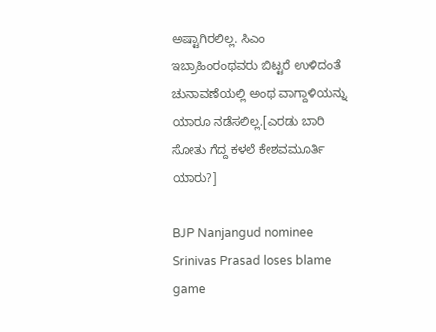ಅಷ್ಟಾಗಿರಲಿಲ್ಲ. ಸಿಎಂ ಇಬ್ರಾಹಿಂರಂಥವರು ಬಿಟ್ಟರೆ ಉಳಿದಂತೆ ಚುನಾವಣೆಯಲ್ಲಿ ಅಂಥ ವಾಗ್ದಾಳಿಯನ್ನು ಯಾರೂ ನಡೆಸಲಿಲ್ಲ.[ಎರಡು ಬಾರಿ ಸೋತು ಗೆದ್ದ ಕಳಲೆ ಕೇಶವಮೂರ್ತಿ ಯಾರು?]

BJP Nanjangud nominee Srinivas Prasad loses blame game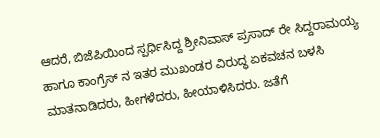ಆದರೆ, ಬಿಜೆಪಿಯಿಂದ ಸ್ಪರ್ಧಿಸಿದ್ದ ಶ್ರೀನಿವಾಸ್ ಪ್ರಸಾದ್ ರೇ ಸಿದ್ದರಾಮಯ್ಯ ಹಾಗೂ ಕಾಂಗ್ರೆಸ್ ನ ಇತರ ಮುಖಂಡರ ವಿರುದ್ಧ ಏಕವಚನ ಬಳಸಿ ಮಾತನಾಡಿದರು, ಹೀಗಳೆದರು, ಹೀಯಾಳಿಸಿದರು. ಜತೆಗೆ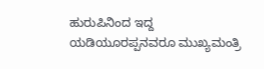ಹುರುಪಿನಿಂದ ಇದ್ದ ಯಡಿಯೂರಪ್ಪನವರೂ ಮುಖ್ಯಮಂತ್ರಿ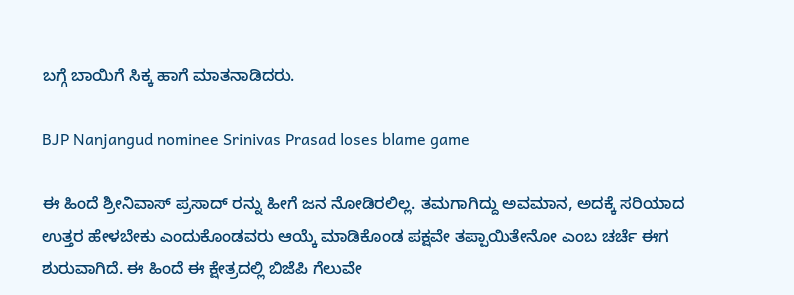ಬಗ್ಗೆ ಬಾಯಿಗೆ ಸಿಕ್ಕ ಹಾಗೆ ಮಾತನಾಡಿದರು.

BJP Nanjangud nominee Srinivas Prasad loses blame game

ಈ ಹಿಂದೆ ಶ್ರೀನಿವಾಸ್ ಪ್ರಸಾದ್ ರನ್ನು ಹೀಗೆ ಜನ ನೋಡಿರಲಿಲ್ಲ. ತಮಗಾಗಿದ್ದು ಅವಮಾನ, ಅದಕ್ಕೆ ಸರಿಯಾದ ಉತ್ತರ ಹೇಳಬೇಕು ಎಂದುಕೊಂಡವರು ಆಯ್ಕೆ ಮಾಡಿಕೊಂಡ ಪಕ್ಷವೇ ತಪ್ಪಾಯಿತೇನೋ ಎಂಬ ಚರ್ಚೆ ಈಗ ಶುರುವಾಗಿದೆ. ಈ ಹಿಂದೆ ಈ ಕ್ಷೇತ್ರದಲ್ಲಿ ಬಿಜೆಪಿ ಗೆಲುವೇ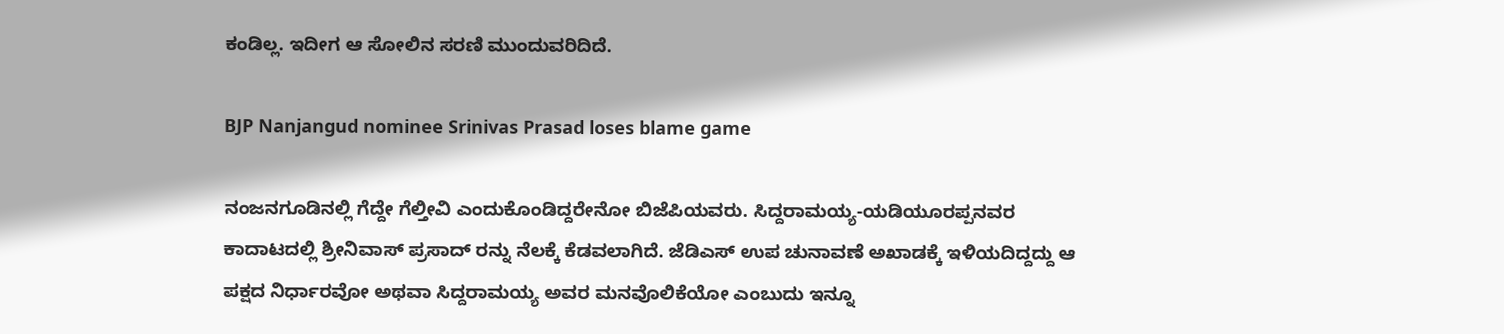ಕಂಡಿಲ್ಲ. ಇದೀಗ ಆ ಸೋಲಿನ ಸರಣಿ ಮುಂದುವರಿದಿದೆ.

BJP Nanjangud nominee Srinivas Prasad loses blame game

ನಂಜನಗೂಡಿನಲ್ಲಿ ಗೆದ್ದೇ ಗೆಲ್ತೀವಿ ಎಂದುಕೊಂಡಿದ್ದರೇನೋ ಬಿಜೆಪಿಯವರು. ಸಿದ್ದರಾಮಯ್ಯ-ಯಡಿಯೂರಪ್ಪನವರ ಕಾದಾಟದಲ್ಲಿ ಶ್ರೀನಿವಾಸ್ ಪ್ರಸಾದ್ ರನ್ನು ನೆಲಕ್ಕೆ ಕೆಡವಲಾಗಿದೆ. ಜೆಡಿಎಸ್ ಉಪ ಚುನಾವಣೆ ಅಖಾಡಕ್ಕೆ ಇಳಿಯದಿದ್ದದ್ದು ಆ ಪಕ್ಷದ ನಿರ್ಧಾರವೋ ಅಥವಾ ಸಿದ್ದರಾಮಯ್ಯ ಅವರ ಮನವೊಲಿಕೆಯೋ ಎಂಬುದು ಇನ್ನೂ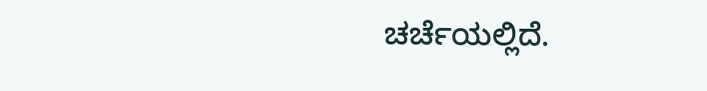ಚರ್ಚೆಯಲ್ಲಿದೆ.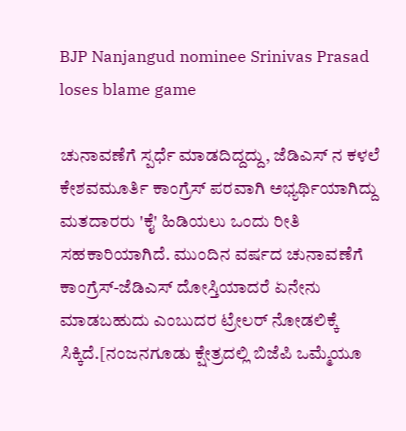BJP Nanjangud nominee Srinivas Prasad loses blame game

ಚುನಾವಣೆಗೆ ಸ್ಪರ್ಧೆ ಮಾಡದಿದ್ದದ್ದು, ಜೆಡಿಎಸ್ ನ ಕಳಲೆ ಕೇಶವಮೂರ್ತಿ ಕಾಂಗ್ರೆಸ್ ಪರವಾಗಿ ಅಭ್ಯರ್ಥಿಯಾಗಿದ್ದು ಮತದಾರರು 'ಕೈ' ಹಿಡಿಯಲು ಒಂದು ರೀತಿ ಸಹಕಾರಿಯಾಗಿದೆ. ಮುಂದಿನ ವರ್ಷದ ಚುನಾವಣೆಗೆ ಕಾಂಗ್ರೆಸ್-ಜೆಡಿಎಸ್ ದೋಸ್ತಿಯಾದರೆ ಏನೇನು ಮಾಡಬಹುದು ಎಂಬುದರ ಟ್ರೇಲರ್ ನೋಡಲಿಕ್ಕೆ ಸಿಕ್ಕಿದೆ.[ನಂಜನಗೂಡು ಕ್ಷೇತ್ರದಲ್ಲಿ ಬಿಜೆಪಿ ಒಮ್ಮೆಯೂ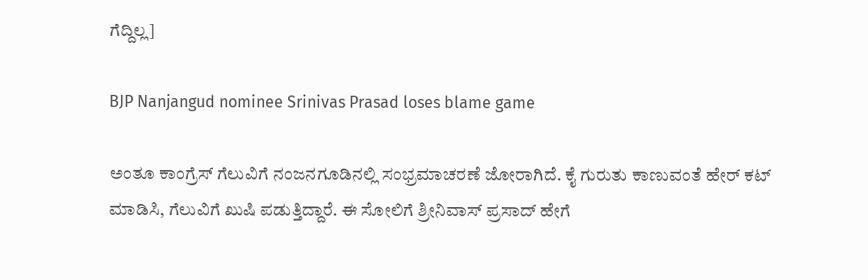ಗೆದ್ದಿಲ್ಲ]

BJP Nanjangud nominee Srinivas Prasad loses blame game

ಅಂತೂ ಕಾಂಗ್ರೆಸ್ ಗೆಲುವಿಗೆ ನಂಜನಗೂಡಿನಲ್ಲಿ ಸಂಭ್ರಮಾಚರಣೆ ಜೋರಾಗಿದೆ. ಕೈ ಗುರುತು ಕಾಣುವಂತೆ ಹೇರ್ ಕಟ್ ಮಾಡಿಸಿ, ಗೆಲುವಿಗೆ ಖುಷಿ ಪಡುತ್ತಿದ್ದಾರೆ. ಈ ಸೋಲಿಗೆ ಶ್ರೀನಿವಾಸ್ ಪ್ರಸಾದ್ ಹೇಗೆ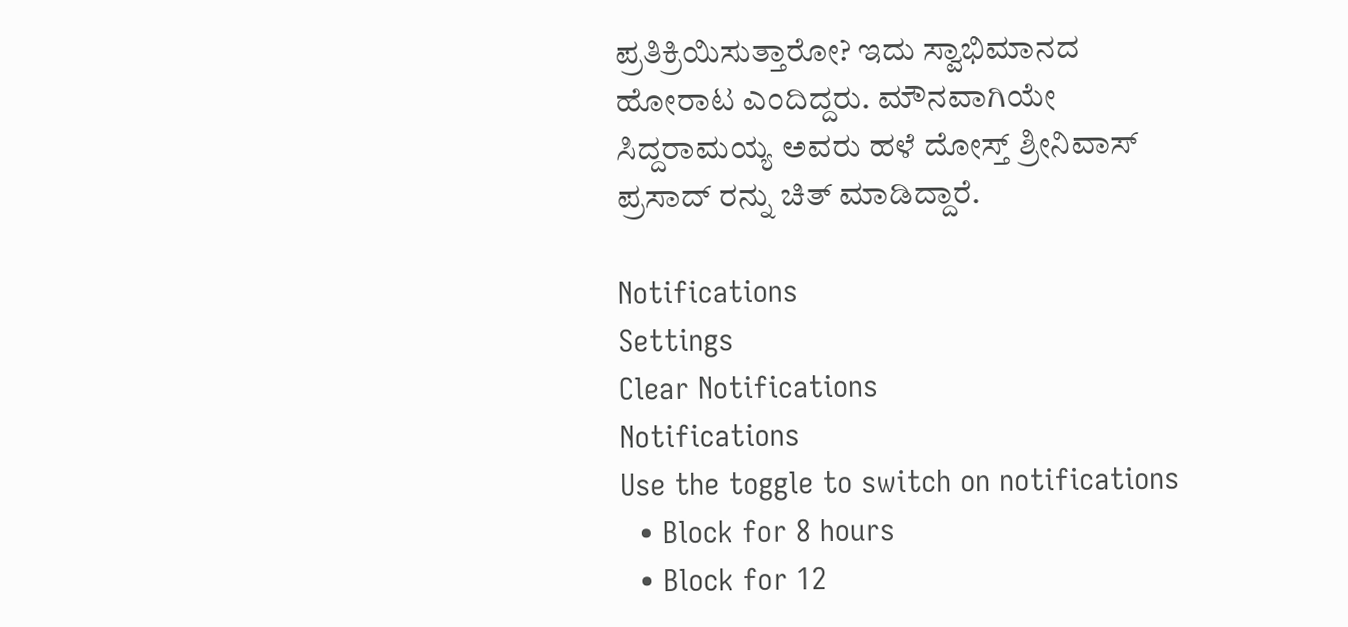ಪ್ರತಿಕ್ರಿಯಿಸುತ್ತಾರೋ? ಇದು ಸ್ವಾಭಿಮಾನದ ಹೋರಾಟ ಎಂದಿದ್ದರು. ಮೌನವಾಗಿಯೇ ಸಿದ್ದರಾಮಯ್ಯ ಅವರು ಹಳೆ ದೋಸ್ತ್ ಶ್ರೀನಿವಾಸ್ ಪ್ರಸಾದ್ ರನ್ನು ಚಿತ್ ಮಾಡಿದ್ದಾರೆ.

Notifications
Settings
Clear Notifications
Notifications
Use the toggle to switch on notifications
  • Block for 8 hours
  • Block for 12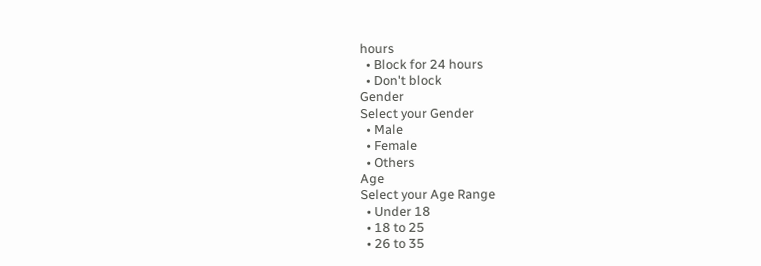hours
  • Block for 24 hours
  • Don't block
Gender
Select your Gender
  • Male
  • Female
  • Others
Age
Select your Age Range
  • Under 18
  • 18 to 25
  • 26 to 35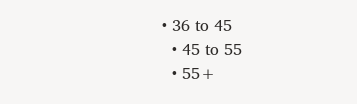• 36 to 45
  • 45 to 55
  • 55+